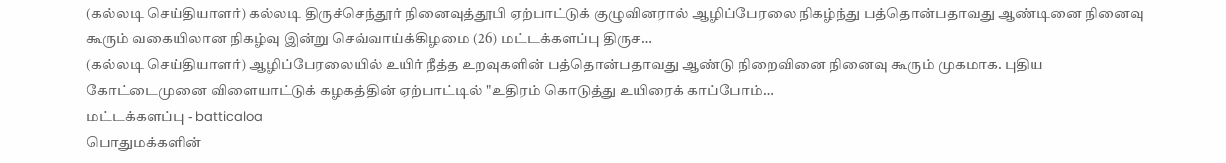(கல்லடி செய்தியாளர்) கல்லடி திருச்செந்தூர் நினைவுத்தூபி ஏற்பாட்டுக் குழுவினரால் ஆழிப்பேரலை நிகழ்ந்து பத்தொன்பதாவது ஆண்டினை நினைவு கூரும் வகையிலான நிகழ்வு இன்று செவ்வாய்க்கிழமை (26) மட்டக்களப்பு திருச…
(கல்லடி செய்தியாளர்) ஆழிப்பேரலையில் உயிர் நீத்த உறவுகளின் பத்தொன்பதாவது ஆண்டு நிறைவினை நினைவு கூரும் முகமாக. புதிய கோட்டைமுனை விளையாட்டுக் கழகத்தின் ஏற்பாட்டில் "உதிரம் கொடுத்து உயிரைக் காப்போம்…
மட்டக்களப்பு - batticaloa
பொதுமக்களின்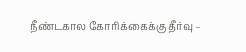நீண்டகால கோரிக்கைக்கு தீர்வு –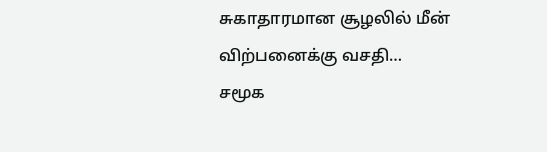சுகாதாரமான சூழலில் மீன் விற்பனைக்கு வசதி…
சமூக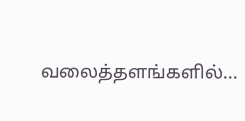வலைத்தளங்களில்...